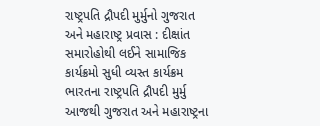રાષ્ટ્રપતિ દ્રૌપદી મુર્મુનો ગુજરાત અને મહારાષ્ટ્ર પ્રવાસ : દીક્ષાંત સમારોહોથી લઈને સામાજિક કાર્યક્રમો સુધી વ્યસ્ત કાર્યક્રમ
ભારતના રાષ્ટ્રપતિ દ્રૌપદી મુર્મુ આજથી ગુજરાત અને મહારાષ્ટ્રના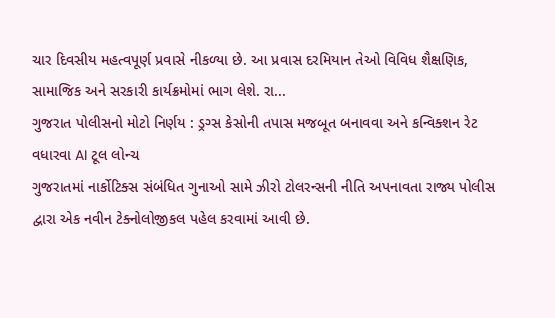ચાર દિવસીય મહત્વપૂર્ણ પ્રવાસે નીકળ્યા છે. આ પ્રવાસ દરમિયાન તેઓ વિવિધ શૈક્ષણિક, સામાજિક અને સરકારી કાર્યક્રમોમાં ભાગ લેશે. રા...
ગુજરાત પોલીસનો મોટો નિર્ણય : ડ્રગ્સ કેસોની તપાસ મજબૂત બનાવવા અને કન્વિક્શન રેટ વધારવા AI ટૂલ લોન્ચ
ગુજરાતમાં નાર્કોટિક્સ સંબંધિત ગુનાઓ સામે ઝીરો ટોલરન્સની નીતિ અપનાવતા રાજ્ય પોલીસ દ્વારા એક નવીન ટેક્નોલોજીકલ પહેલ કરવામાં આવી છે.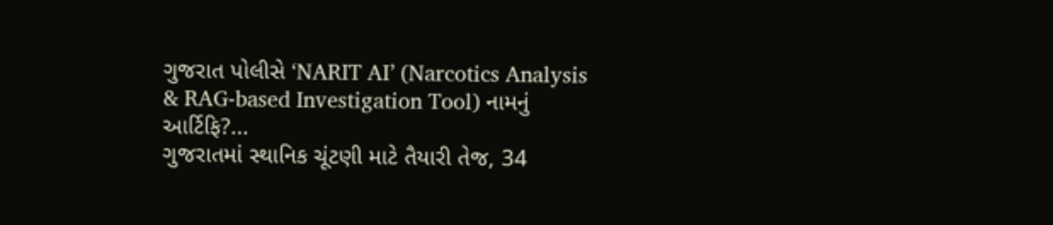ગુજરાત પોલીસે ‘NARIT AI’ (Narcotics Analysis & RAG-based Investigation Tool) નામનું આર્ટિફિ?...
ગુજરાતમાં સ્થાનિક ચૂંટણી માટે તૈયારી તેજ, 34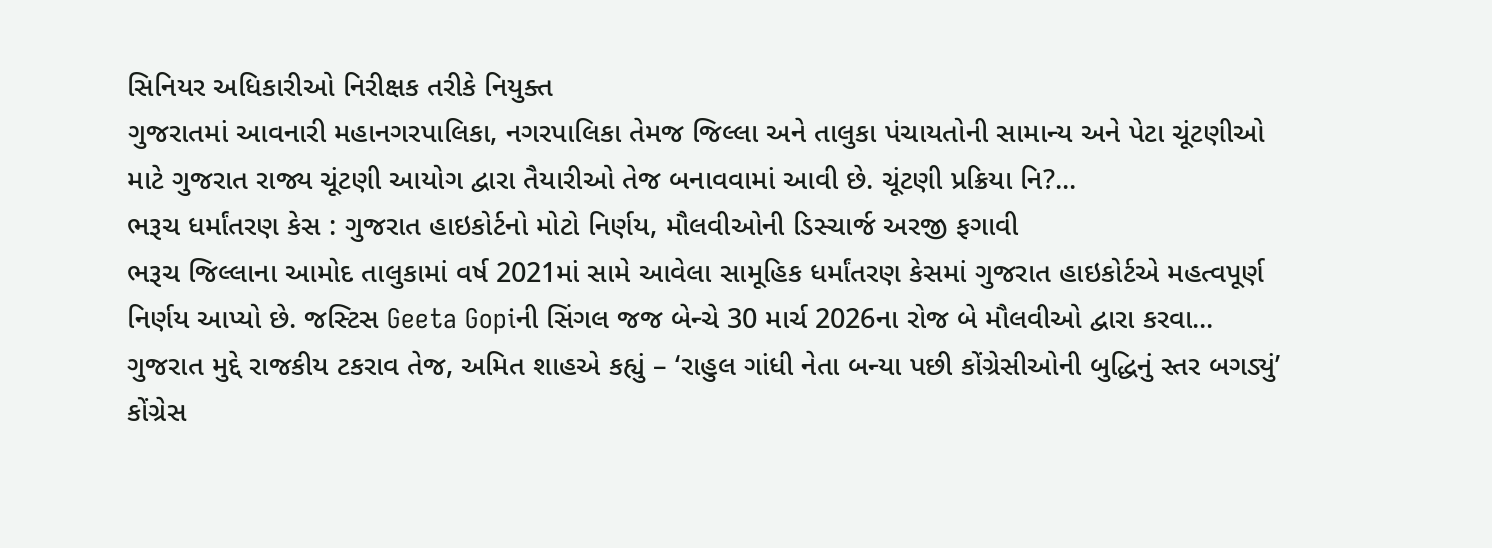સિનિયર અધિકારીઓ નિરીક્ષક તરીકે નિયુક્ત
ગુજરાતમાં આવનારી મહાનગરપાલિકા, નગરપાલિકા તેમજ જિલ્લા અને તાલુકા પંચાયતોની સામાન્ય અને પેટા ચૂંટણીઓ માટે ગુજરાત રાજ્ય ચૂંટણી આયોગ દ્વારા તૈયારીઓ તેજ બનાવવામાં આવી છે. ચૂંટણી પ્રક્રિયા નિ?...
ભરૂચ ધર્માંતરણ કેસ : ગુજરાત હાઇકોર્ટનો મોટો નિર્ણય, મૌલવીઓની ડિસ્ચાર્જ અરજી ફગાવી
ભરૂચ જિલ્લાના આમોદ તાલુકામાં વર્ષ 2021માં સામે આવેલા સામૂહિક ધર્માંતરણ કેસમાં ગુજરાત હાઇકોર્ટએ મહત્વપૂર્ણ નિર્ણય આપ્યો છે. જસ્ટિસ Geeta Gopiની સિંગલ જજ બેન્ચે 30 માર્ચ 2026ના રોજ બે મૌલવીઓ દ્વારા કરવા...
ગુજરાત મુદ્દે રાજકીય ટકરાવ તેજ, અમિત શાહએ કહ્યું – ‘રાહુલ ગાંધી નેતા બન્યા પછી કોંગ્રેસીઓની બુદ્ધિનું સ્તર બગડ્યું’
કોંગ્રેસ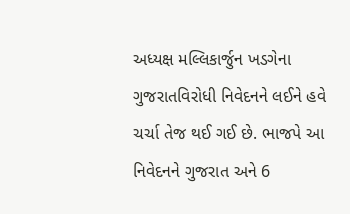અધ્યક્ષ મલ્લિકાર્જુન ખડગેના ગુજરાતવિરોધી નિવેદનને લઈને હવે ચર્ચા તેજ થઈ ગઈ છે. ભાજપે આ નિવેદનને ગુજરાત અને 6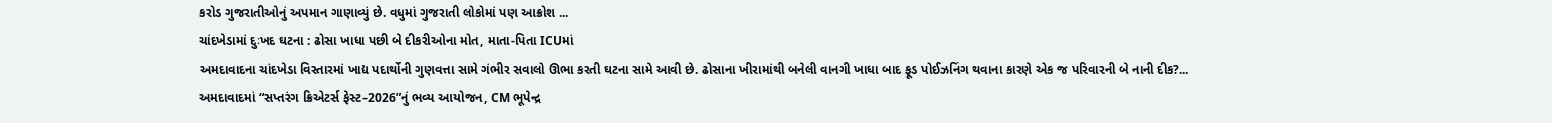કરોડ ગુજરાતીઓનું અપમાન ગાણાવ્યું છે. વધુમાં ગુજરાતી લોકોમાં પણ આક્રોશ ...
ચાંદખેડામાં દુઃખદ ઘટના : ઢોસા ખાધા પછી બે દીકરીઓના મોત, માતા-પિતા ICUમાં
અમદાવાદના ચાંદખેડા વિસ્તારમાં ખાદ્ય પદાર્થોની ગુણવત્તા સામે ગંભીર સવાલો ઊભા કરતી ઘટના સામે આવી છે. ઢોસાના ખીરામાંથી બનેલી વાનગી ખાધા બાદ ફૂડ પોઈઝનિંગ થવાના કારણે એક જ પરિવારની બે નાની દીક?...
અમદાવાદમાં “સપ્તરંગ ક્રિએટર્સ ફેસ્ટ–2026”નું ભવ્ય આયોજન, CM ભૂપેન્દ્ર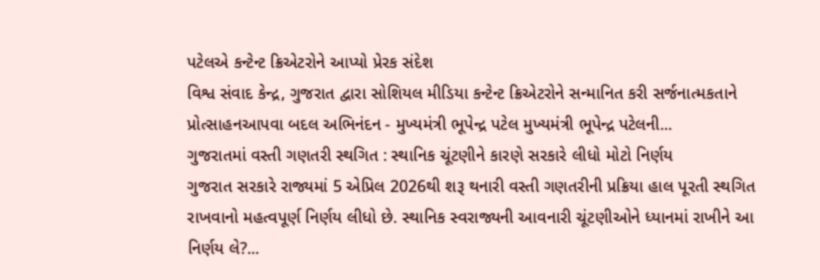પટેલએ કન્ટેન્ટ ક્રિએટરોને આપ્યો પ્રેરક સંદેશ
વિશ્વ સંવાદ કેન્દ્ર, ગુજરાત દ્વારા સોશિયલ મીડિયા કન્ટેન્ટ ક્રિએટરોને સન્માનિત કરી સર્જનાત્મકતાને પ્રોત્સાહનઆપવા બદલ અભિનંદન - મુખ્યમંત્રી ભૂપેન્દ્ર પટેલ મુખ્યમંત્રી ભૂપેન્દ્ર પટેલની...
ગુજરાતમાં વસ્તી ગણતરી સ્થગિત : સ્થાનિક ચૂંટણીને કારણે સરકારે લીધો મોટો નિર્ણય
ગુજરાત સરકારે રાજ્યમાં 5 એપ્રિલ 2026થી શરૂ થનારી વસ્તી ગણતરીની પ્રક્રિયા હાલ પૂરતી સ્થગિત રાખવાનો મહત્વપૂર્ણ નિર્ણય લીધો છે. સ્થાનિક સ્વરાજ્યની આવનારી ચૂંટણીઓને ધ્યાનમાં રાખીને આ નિર્ણય લે?...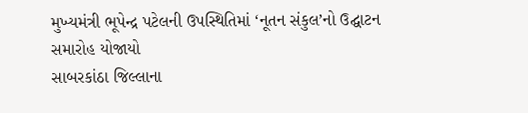મુખ્યમંત્રી ભૂપેન્દ્ર પટેલની ઉપસ્થિતિમાં ‘નૂતન સંકુલ’નો ઉદ્ઘાટન સમારોહ યોજાયો
સાબરકાંઠા જિલ્લાના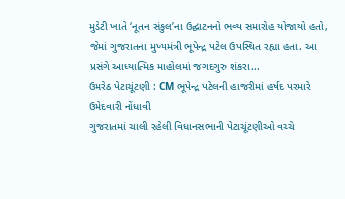મુડેટી ખાતે ‘નૂતન સંકુલ’ના ઉદ્ઘાટનનો ભવ્ય સમારોહ યોજાયો હતો, જેમાં ગુજરાતના મુખ્યમંત્રી ભૂપેન્દ્ર પટેલ ઉપસ્થિત રહ્યા હતા. આ પ્રસંગે આધ્યાત્મિક માહોલમાં જગદગુરુ શંકરા...
ઉમરેઠ પેટાચૂંટણી : CM ભૂપેન્દ્ર પટેલની હાજરીમાં હર્ષદ પરમારે ઉમેદવારી નોંધાવી
ગુજરાતમાં ચાલી રહેલી વિધાનસભાની પેટાચૂંટણીઓ વચ્ચે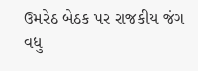ઉમરેઠ બેઠક પર રાજકીય જંગ વધુ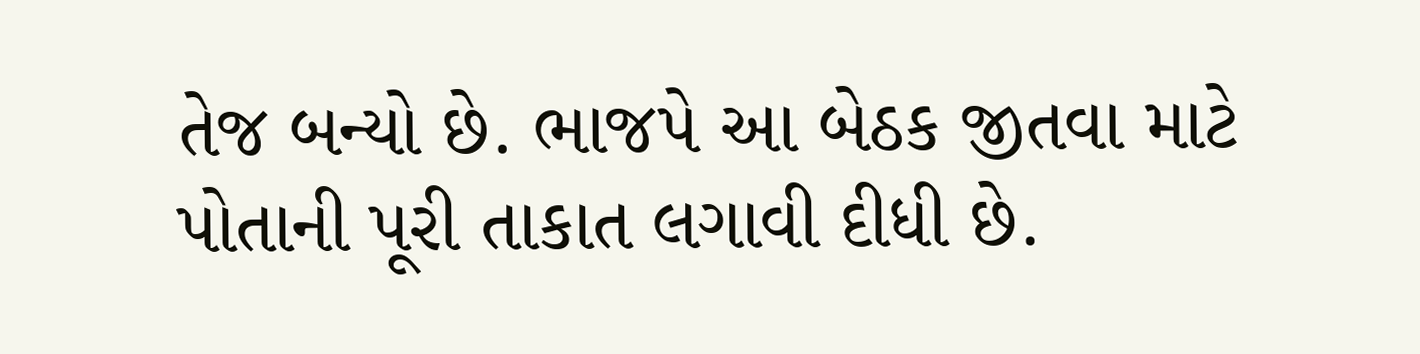તેજ બન્યો છે. ભાજપે આ બેઠક જીતવા માટે પોતાની પૂરી તાકાત લગાવી દીધી છે.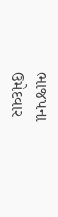ભાજપના ઉમેદવાર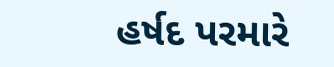હર્ષદ પરમારે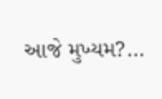આજે મુખ્યમ?...